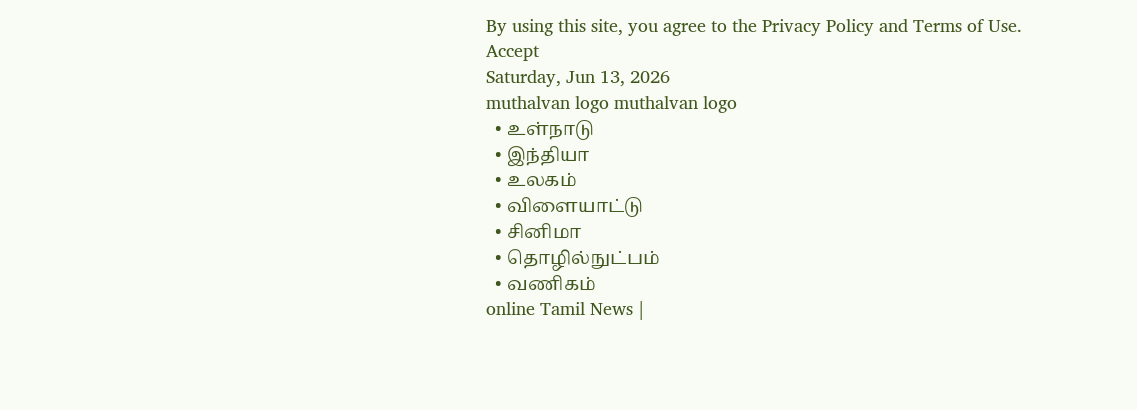By using this site, you agree to the Privacy Policy and Terms of Use.
Accept
Saturday, Jun 13, 2026
muthalvan logo muthalvan logo
  • உள்நாடு
  • இந்தியா
  • உலகம்
  • விளையாட்டு
  • சினிமா
  • தொழில்நுட்பம்
  • வணிகம்
online Tamil News |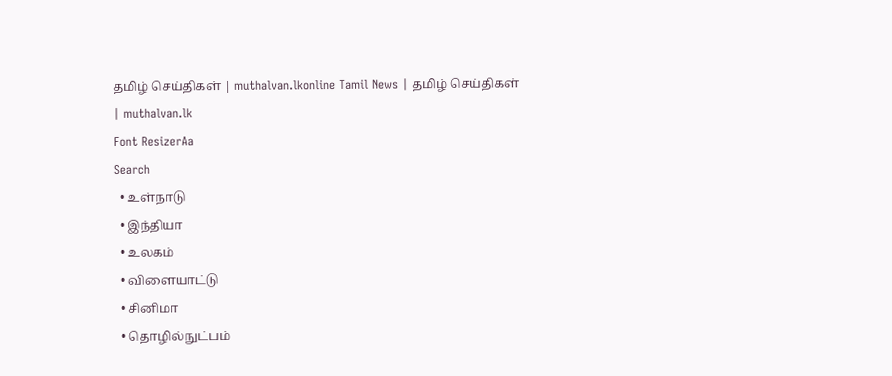தமிழ் செய்திகள் | muthalvan.lkonline Tamil News | தமிழ் செய்திகள் | muthalvan.lk
Font ResizerAa
Search
  • உள்நாடு
  • இந்தியா
  • உலகம்
  • விளையாட்டு
  • சினிமா
  • தொழில்நுட்பம்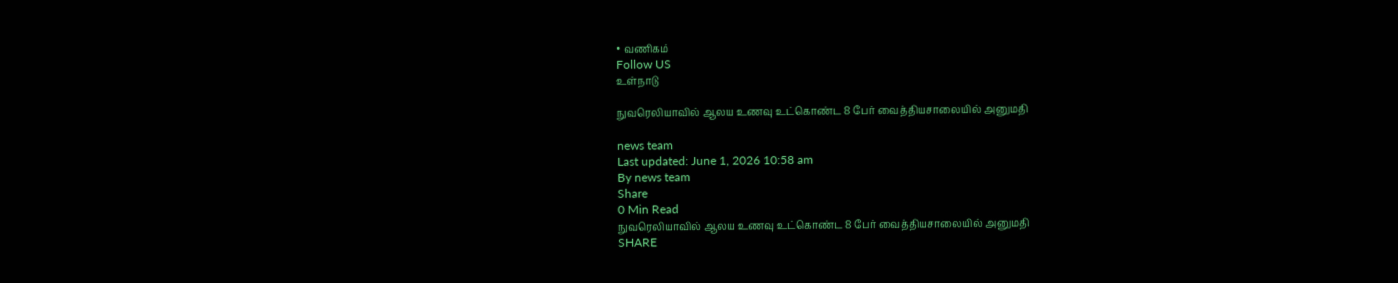• வணிகம்
Follow US
உள்நாடு

நுவரெலியாவில் ஆலய உணவு உட்கொண்ட 8 பேர் வைத்தியசாலையில் அனுமதி

news team
Last updated: June 1, 2026 10:58 am
By news team
Share
0 Min Read
நுவரெலியாவில் ஆலய உணவு உட்கொண்ட 8 பேர் வைத்தியசாலையில் அனுமதி
SHARE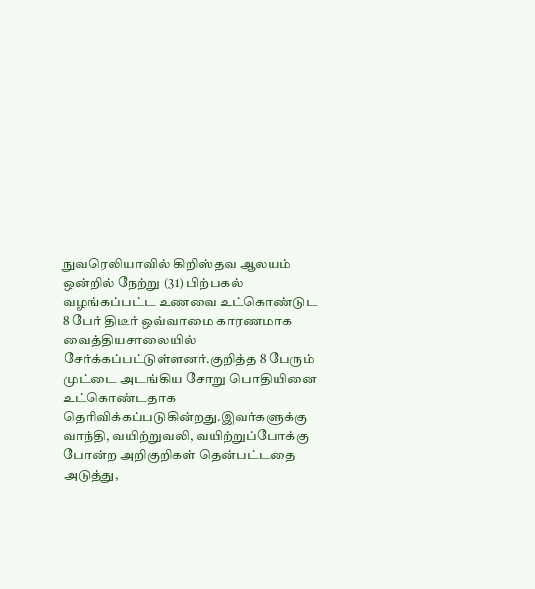நுவரெலியாவில் கிறிஸ்தவ ஆலயம் ஒன்றில் நேற்று (31) பிற்பகல் வழங்கப்பட்ட உணவை உட்கொண்டுட 8 பேர் திடீர் ஒவ்வாமை காரணமாக வைத்தியசாலையில் சேர்க்கப்பட்டுள்ளனர்.குறித்த 8 பேரும் முட்டை அடங்கிய சோறு பொதியினை உட்கொண்டதாக தெரிவிக்கப்படுகின்றது.இவர்களுக்கு வாந்தி, வயிற்றுவலி, வயிற்றுப்போக்கு போன்ற அறிகுறிகள் தென்பட்டதை அடுத்து,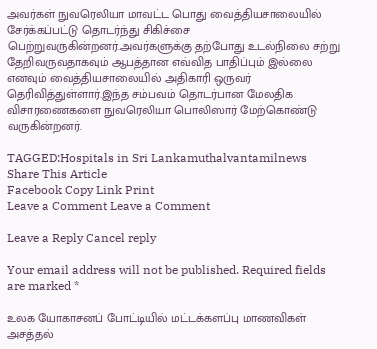அவர்கள் நுவரெலியா மாவட்ட பொது வைத்தியசாலையில் சேர்க்கப்பட்டு தொடர்ந்து சிகிச்சை பெற்றுவருகின்றனர்.அவர்களுக்கு தற்போது உடல்நிலை சற்று தேறிவருவதாகவும் ஆபத்தான எவ்வித பாதிப்பும் இல்லை எனவும் வைத்தியசாலையில் அதிகாரி ஒருவர் தெரிவித்துள்ளார்.இந்த சம்பவம் தொடர்பான மேலதிக விசாரணைகளை நுவரெலியா பொலிஸார் மேற்கொண்டு வருகின்றனர்.

TAGGED:Hospitals in Sri Lankamuthalvantamilnews
Share This Article
Facebook Copy Link Print
Leave a Comment Leave a Comment

Leave a Reply Cancel reply

Your email address will not be published. Required fields are marked *

உலக யோகாசனப் போட்டியில் மட்டக்களப்பு மாணவிகள் அசத்தல்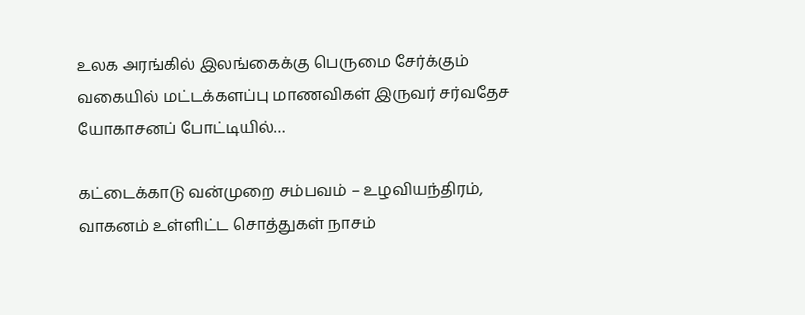உலக அரங்கில் இலங்கைக்கு பெருமை சேர்க்கும் வகையில் மட்டக்களப்பு மாணவிகள் இருவர் சர்வதேச யோகாசனப் போட்டியில்…

கட்டைக்காடு வன்முறை சம்பவம் – உழவியந்திரம், வாகனம் உள்ளிட்ட சொத்துகள் நாசம்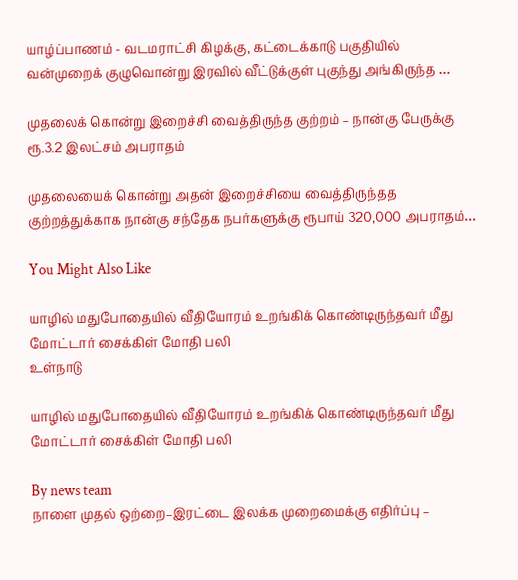யாழ்ப்பாணம் - வடமராட்சி கிழக்கு, கட்டைக்காடு பகுதியில் வன்முறைக் குழுவொன்று இரவில் வீட்டுக்குள் புகுந்து அங்கிருந்த …

முதலைக் கொன்று இறைச்சி வைத்திருந்த குற்றம் – நான்கு பேருக்கு ரூ.3.2 இலட்சம் அபராதம்

முதலையைக் கொன்று அதன் இறைச்சியை வைத்திருந்தத குற்றத்துக்காக நான்கு சந்தேக நபர்களுக்கு ரூபாய் 320,000 அபராதம்…

You Might Also Like

யாழில் மதுபோதையில் வீதியோரம் உறங்கிக் கொண்டிருந்தவர் மீது மோட்டார் சைக்கிள் மோதி பலி
உள்நாடு

யாழில் மதுபோதையில் வீதியோரம் உறங்கிக் கொண்டிருந்தவர் மீது மோட்டார் சைக்கிள் மோதி பலி

By news team
நாளை முதல் ஒற்றை–இரட்டை இலக்க முறைமைக்கு எதிர்ப்பு –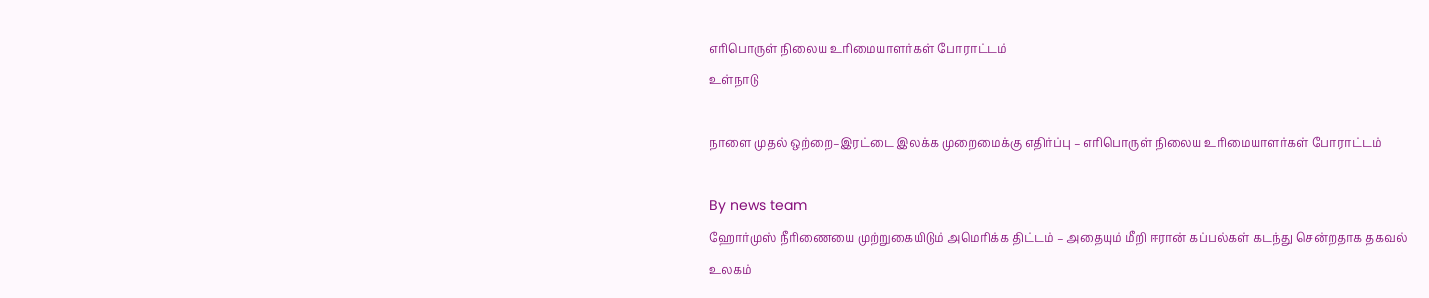எரிபொருள் நிலைய உரிமையாளர்கள் போராட்டம்
உள்நாடு

நாளை முதல் ஒற்றை–இரட்டை இலக்க முறைமைக்கு எதிர்ப்பு – எரிபொருள் நிலைய உரிமையாளர்கள் போராட்டம்

By news team
ஹோர்முஸ் நீரிணையை முற்றுகையிடும் அமெரிக்க திட்டம் – அதையும் மீறி ஈரான் கப்பல்கள் கடந்து சென்றதாக தகவல்
உலகம்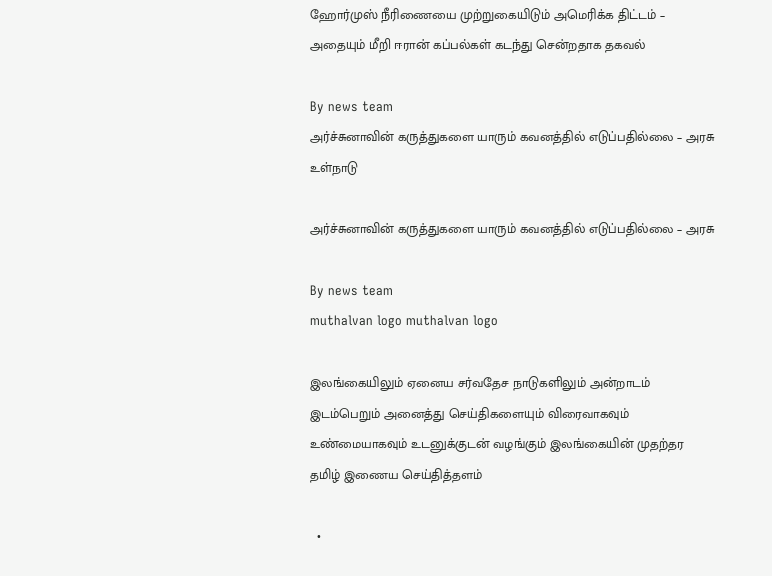ஹோர்முஸ் நீரிணையை முற்றுகையிடும் அமெரிக்க திட்டம் – அதையும் மீறி ஈரான் கப்பல்கள் கடந்து சென்றதாக தகவல்

By news team
அர்ச்சுனாவின் கருத்துகளை யாரும் கவனத்தில் எடுப்பதில்லை – அரசு
உள்நாடு

அர்ச்சுனாவின் கருத்துகளை யாரும் கவனத்தில் எடுப்பதில்லை – அரசு

By news team
muthalvan logo muthalvan logo

இலங்கையிலும் ஏனைய சர்வதேச நாடுகளிலும் அன்றாடம் இடம்பெறும் அனைத்து செய்திகளையும் விரைவாகவும் உண்மையாகவும் உடனுக்குடன் வழங்கும் இலங்கையின் முதற்தர தமிழ் இணைய செய்தித்தளம்

  •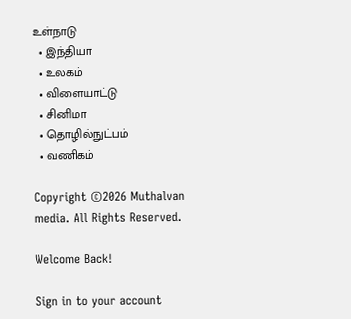உள்நாடு
  • இந்தியா
  • உலகம்
  • விளையாட்டு
  • சினிமா
  • தொழில்நுட்பம்
  • வணிகம்

Copyright ©2026 Muthalvan media. All Rights Reserved.

Welcome Back!

Sign in to your account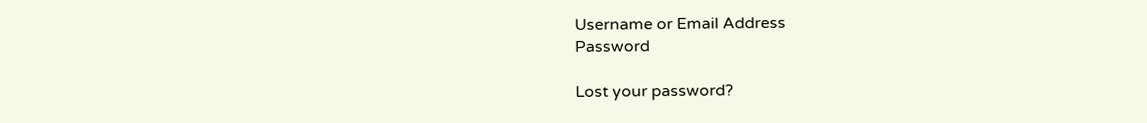Username or Email Address
Password

Lost your password?